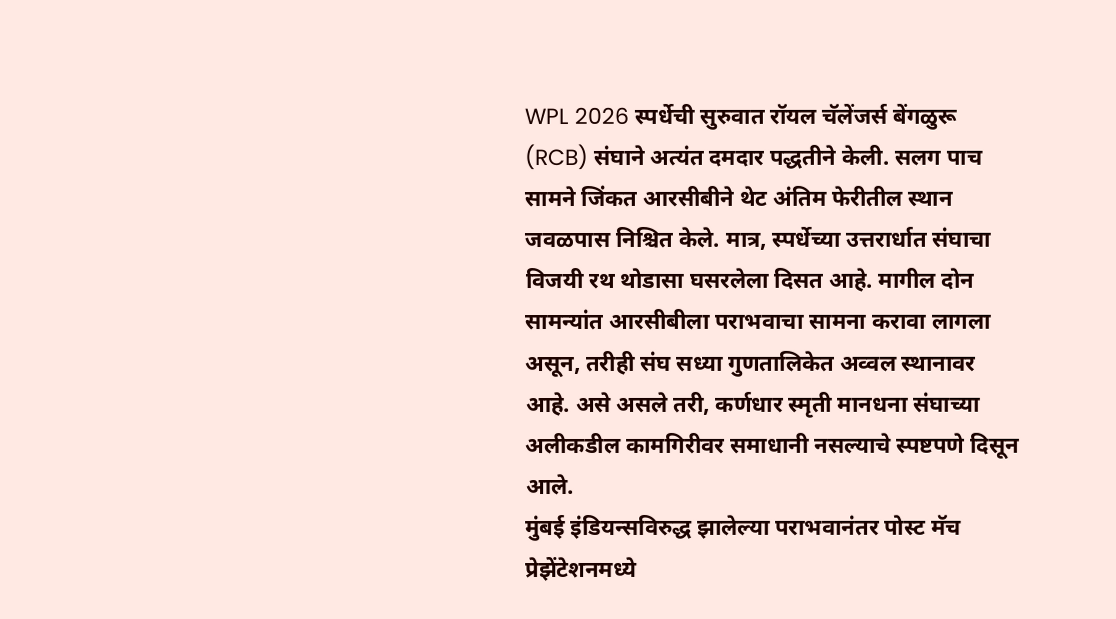WPL 2026 स्पर्धेची सुरुवात रॉयल चॅलेंजर्स बेंगळुरू (RCB) संघाने अत्यंत दमदार पद्धतीने केली. सलग पाच सामने जिंकत आरसीबीने थेट अंतिम फेरीतील स्थान जवळपास निश्चित केले. मात्र, स्पर्धेच्या उत्तरार्धात संघाचा विजयी रथ थोडासा घसरलेला दिसत आहे. मागील दोन सामन्यांत आरसीबीला पराभवाचा सामना करावा लागला असून, तरीही संघ सध्या गुणतालिकेत अव्वल स्थानावर आहे. असे असले तरी, कर्णधार स्मृती मानधना संघाच्या अलीकडील कामगिरीवर समाधानी नसल्याचे स्पष्टपणे दिसून आले.
मुंबई इंडियन्सविरुद्ध झालेल्या पराभवानंतर पोस्ट मॅच प्रेझेंटेशनमध्ये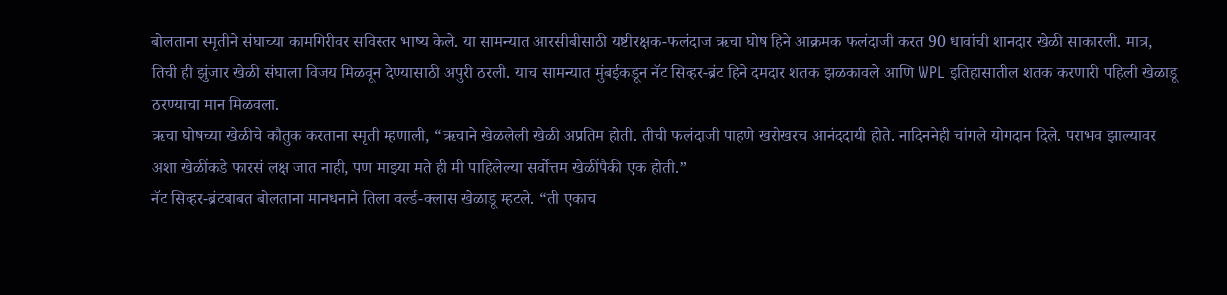बोलताना स्मृतीने संघाच्या कामगिरीवर सविस्तर भाष्य केले. या सामन्यात आरसीबीसाठी यष्टीरक्षक-फलंदाज ऋचा घोष हिने आक्रमक फलंदाजी करत 90 धावांची शानदार खेळी साकारली. मात्र, तिची ही झुंजार खेळी संघाला विजय मिळवून देण्यासाठी अपुरी ठरली. याच सामन्यात मुंबईकडून नॅट सिव्हर-ब्रंट हिने दमदार शतक झळकावले आणि WPL इतिहासातील शतक करणारी पहिली खेळाडू ठरण्याचा मान मिळवला.
ऋचा घोषच्या खेळीचे कौतुक करताना स्मृती म्हणाली, “ऋचाने खेळलेली खेळी अप्रतिम होती. तीची फलंदाजी पाहणे खरोखरच आनंददायी होते. नादिननेही चांगले योगदान दिले. पराभव झाल्यावर अशा खेळींकडे फारसं लक्ष जात नाही, पण माझ्या मते ही मी पाहिलेल्या सर्वोत्तम खेळींपैकी एक होती.”
नॅट सिव्हर-ब्रंटबाबत बोलताना मानधनाने तिला वर्ल्ड-क्लास खेळाडू म्हटले. “ती एकाच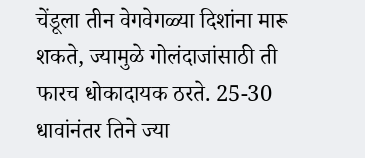चेंडूला तीन वेगवेगळ्या दिशांना मारू शकते, ज्यामुळे गोलंदाजांसाठी ती फारच धोकादायक ठरते. 25-30 धावांनंतर तिने ज्या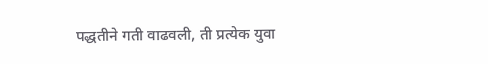पद्धतीने गती वाढवली, ती प्रत्येक युवा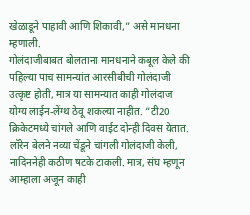खेळाडूने पाहावी आणि शिकावी,” असे मानधना म्हणाली.
गोलंदाजीबाबत बोलताना मानधनाने कबूल केले की पहिल्या पाच सामन्यांत आरसीबीची गोलंदाजी उत्कृष्ट होती, मात्र या सामन्यात काही गोलंदाज योग्य लाईन-लेंग्थ ठेवू शकल्या नाहीत. “टी20 क्रिकेटमध्ये चांगले आणि वाईट दोन्ही दिवस येतात. लॉरेन बेलने नव्या चेंडूने चांगली गोलंदाजी केली, नादिननेही कठीण षटके टाकली. मात्र, संघ म्हणून आम्हाला अजून काही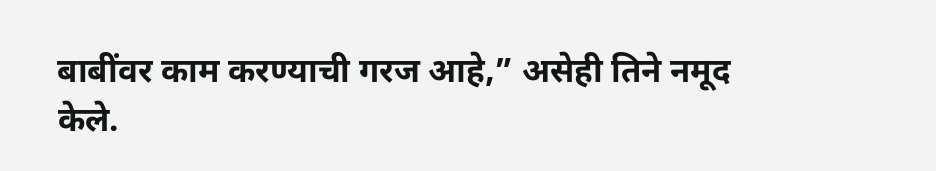बाबींवर काम करण्याची गरज आहे,” असेही तिने नमूद केले.